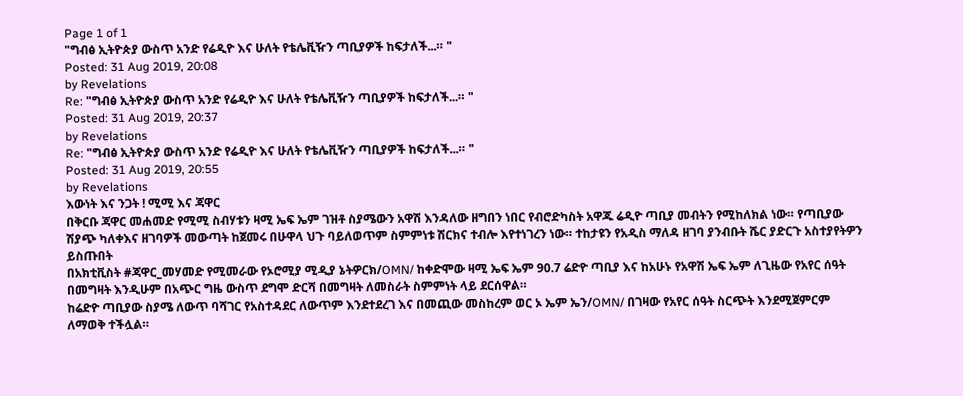Page 1 of 1
"ግብፅ ኢትዮጵያ ውስጥ አንድ የሬዲዮ እና ሁለት የቴሌቪዥን ጣቢያዎች ከፍታለች...። "
Posted: 31 Aug 2019, 20:08
by Revelations
Re: "ግብፅ ኢትዮጵያ ውስጥ አንድ የሬዲዮ እና ሁለት የቴሌቪዥን ጣቢያዎች ከፍታለች...። "
Posted: 31 Aug 2019, 20:37
by Revelations
Re: "ግብፅ ኢትዮጵያ ውስጥ አንድ የሬዲዮ እና ሁለት የቴሌቪዥን ጣቢያዎች ከፍታለች...። "
Posted: 31 Aug 2019, 20:55
by Revelations
እውነት እና ንጋት ! ሚሚ እና ጃዋር
በቅርቡ ጃዋር መሐመድ የሚሚ ስብሃቱን ዛሚ ኤፍ ኤም ገዝቶ ስያሜውን አዋሽ እንዳለው ዘግበን ነበር የብሮድካስት አዋጁ ሬዲዮ ጣቢያ መብትን የሚከለክል ነው። የጣቢያው ሽያጭ ካለቀእና ዘገባዎች መውጣት ከጀመሩ በሁዋላ ህጉ ባይለወጥም ስምምነቱ ሽርክና ተብሎ እየተነገረን ነው። ተከታዩን የአዲስ ማለዳ ዘገባ ያንብቡት ሼር ያድርጉ አስተያየትዎን ይስጡበት
በአክቲቪስት #ጃዋር_መሃመድ የሚመራው የኦሮሚያ ሚዲያ ኔትዎርክ/OMN/ ከቀድሞው ዛሚ ኤፍ ኤም 90.7 ሬድዮ ጣቢያ እና ከአሁኑ የአዋሽ ኤፍ ኤም ለጊዜው የአየር ሰዓት በመግዛት እንዲሁም በአጭር ግዜ ውስጥ ደግሞ ድርሻ በመግዛት ለመስራት ስምምነት ላይ ደርሰዋል።
ከሬድዮ ጣቢያው ስያሜ ለውጥ ባሻገር የአስተዳደር ለውጥም እንደተደረገ እና በመጪው መስከረም ወር ኦ ኤም ኤን/OMN/ በገዛው የአየር ሰዓት ስርጭት እንደሚጀምርም ለማወቅ ተችሏል።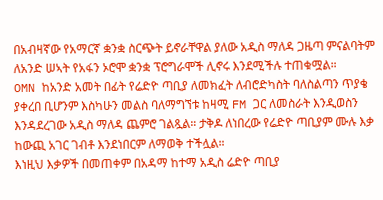በአብዛኛው የአማርኛ ቋንቋ ስርጭት ይኖራቸዋል ያለው አዲስ ማለዳ ጋዜጣ ምናልባትም ለአንድ ሠኣት የአፋን ኦሮሞ ቋንቋ ፕሮግራሞች ሊኖሩ እንደሚችሉ ተጠቁሟል።
OMN ከአንድ አመት በፊት የሬድዮ ጣቢያ ለመክፈት ለብሮድካስት ባለስልጣን ጥያቄ ያቀረበ ቢሆንም እስካሁን መልስ ባለማግኘቱ ከዛሚ FM ጋር ለመስራት እንዲወስን እንዳደረገው አዲስ ማለዳ ጨምሮ ገልጿል። ታቅዶ ለነበረው የሬድዮ ጣቢያም ሙሉ እቃ ከውጪ አገር ገብቶ እንደነበርም ለማወቅ ተችሏል።
እነዚህ እቃዎች በመጠቀም በአዳማ ከተማ አዲስ ሬድዮ ጣቢያ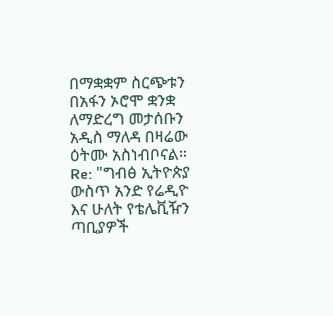በማቋቋም ስርጭቱን በአፋን ኦሮሞ ቋንቋ ለማድረግ መታሰቡን አዲስ ማለዳ በዛሬው ዕትሙ አስነብቦናል።
Re: "ግብፅ ኢትዮጵያ ውስጥ አንድ የሬዲዮ እና ሁለት የቴሌቪዥን ጣቢያዎች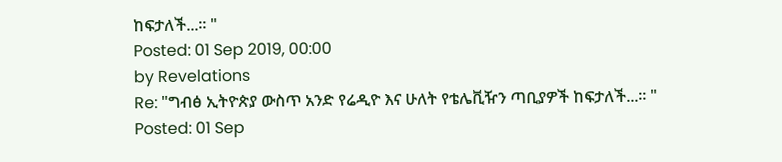ከፍታለች...። "
Posted: 01 Sep 2019, 00:00
by Revelations
Re: "ግብፅ ኢትዮጵያ ውስጥ አንድ የሬዲዮ እና ሁለት የቴሌቪዥን ጣቢያዎች ከፍታለች...። "
Posted: 01 Sep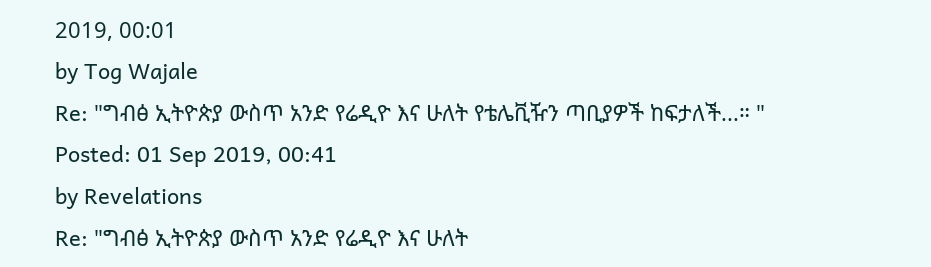2019, 00:01
by Tog Wajale
Re: "ግብፅ ኢትዮጵያ ውስጥ አንድ የሬዲዮ እና ሁለት የቴሌቪዥን ጣቢያዎች ከፍታለች...። "
Posted: 01 Sep 2019, 00:41
by Revelations
Re: "ግብፅ ኢትዮጵያ ውስጥ አንድ የሬዲዮ እና ሁለት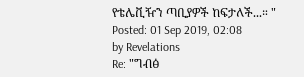የቴሌቪዥን ጣቢያዎች ከፍታለች...። "
Posted: 01 Sep 2019, 02:08
by Revelations
Re: "ግብፅ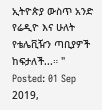ኢትዮጵያ ውስጥ አንድ የሬዲዮ እና ሁለት የቴሌቪዥን ጣቢያዎች ከፍታለች...። "
Posted: 01 Sep 2019,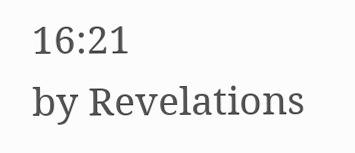16:21
by Revelations